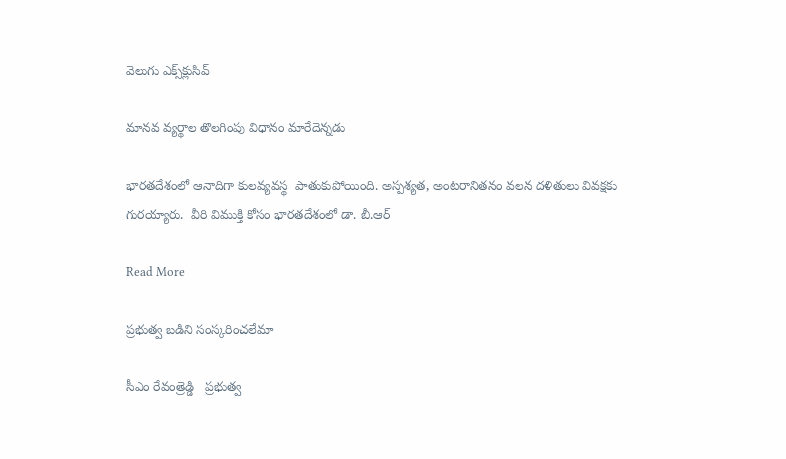వెలుగు ఎక్స్‌క్లుసివ్

మానవ వ్యర్థాల తొలగింపు విధానం మారేదెన్నడు

భారతదేశంలో ఆనాదిగా కులవ్యవస్థ  పాతుకుపోయింది. అస్పశ్యత, అంటరానితనం వలన దళితులు వివక్షకు గురయ్యారు.  వీరి విముక్తి కోసం భారతదేశంలో డా. బీ.ఆర్

Read More

ప్రభుత్వ బడిని సంస్కరించలేమా

సీఎం రేవంత్రెడ్డి   ప్రభుత్వ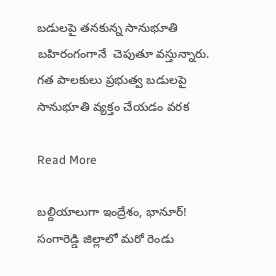బడులపై తనకున్న సానుభూతి బహిరంగంగానే  చెపుతూ వస్తున్నారు. గత పాలకులు ప్రభుత్వ బడులపై సానుభూతి వ్యక్తం చేయడం వరక

Read More

బల్దియాలుగా ఇంద్రేశం, భానూర్! సంగారెడ్డి జిల్లాలో మరో రెండు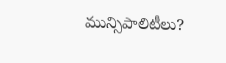మున్సిపాలిటీలు?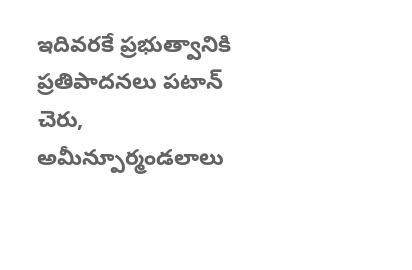ఇదివరకే ప్రభుత్వానికి ప్రతిపాదనలు పటాన్ చెరు, అమీన్పూర్మండలాలు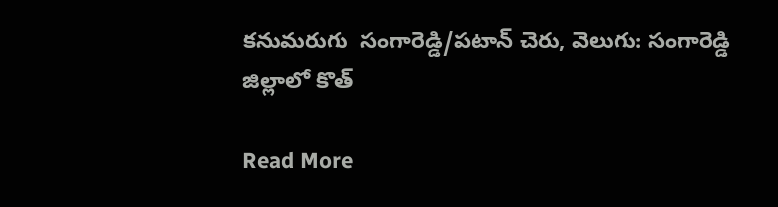కనుమరుగు  సంగారెడ్డి/పటాన్ చెరు, వెలుగు: సంగారెడ్డి జిల్లాలో కొత్

Read More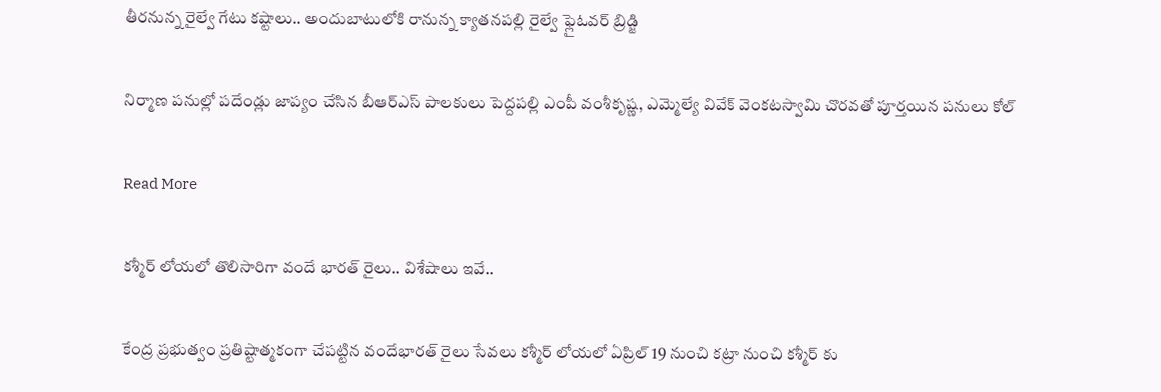తీరనున్న రైల్వే గేటు కష్టాలు.. అందుబాటులోకి రానున్న క్యాతనపల్లి రైల్వే ఫ్లైఓవర్ బ్రిడ్జి

నిర్మాణ పనుల్లో పదేండ్లు జాప్యం చేసిన బీఆర్ఎస్ పాలకులు పెద్దపల్లి ఎంపీ వంశీకృష్ణ, ఎమ్మెల్యే వివేక్ వెంకటస్వామి చొరవతో పూర్తయిన పనులు కోల్

Read More

కశ్మీర్ లోయలో తొలిసారిగా వందే భారత్ రైలు.. విశేషాలు ఇవే..

కేంద్ర ప్రభుత్వం ప్రతిష్టాత్మకంగా చేపట్టిన వందేభారత్ రైలు సేవలు కశ్మీర్ లోయలో ఏప్రిల్ 19 నుంచి కట్రా నుంచి కశ్మీర్ కు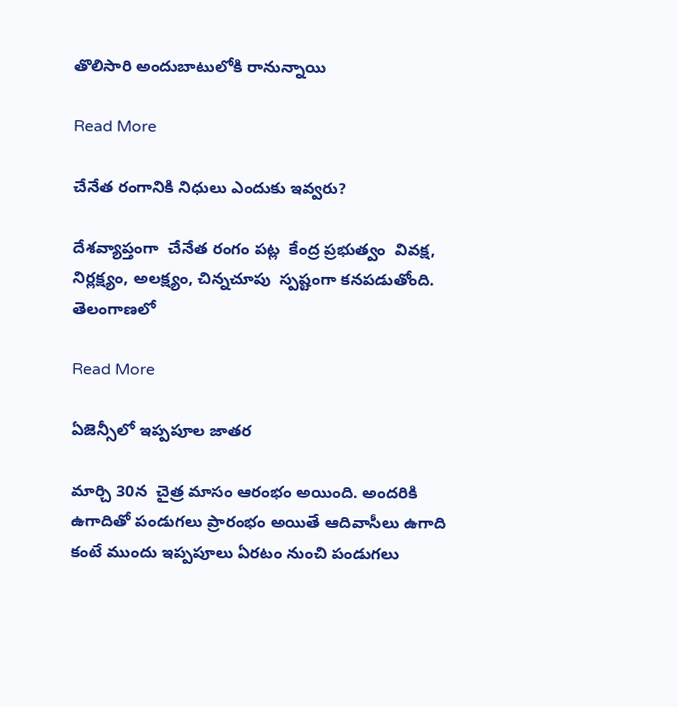తొలిసారి అందుబాటులోకి రానున్నాయి

Read More

చేనేత రంగానికి నిధులు ఎందుకు ఇవ్వరు?

దేశవ్యాప్తంగా  చేనేత రంగం పట్ల  కేంద్ర ప్రభుత్వం  వివక్ష, నిర్లక్ష్యం, అలక్ష్యం, చిన్నచూపు  స్పష్టంగా కనపడుతోంది.  తెలంగాణలో

Read More

ఏజెన్సీలో ఇప్పపూల జాతర

మార్చి 30న  చైత్ర మాసం ఆరంభం అయింది. అందరికి ఉగాదితో పండుగలు ప్రారంభం అయితే ఆదివాసీలు ఉగాది కంటే ముందు ఇప్పపూలు ఏరటం నుంచి పండుగలు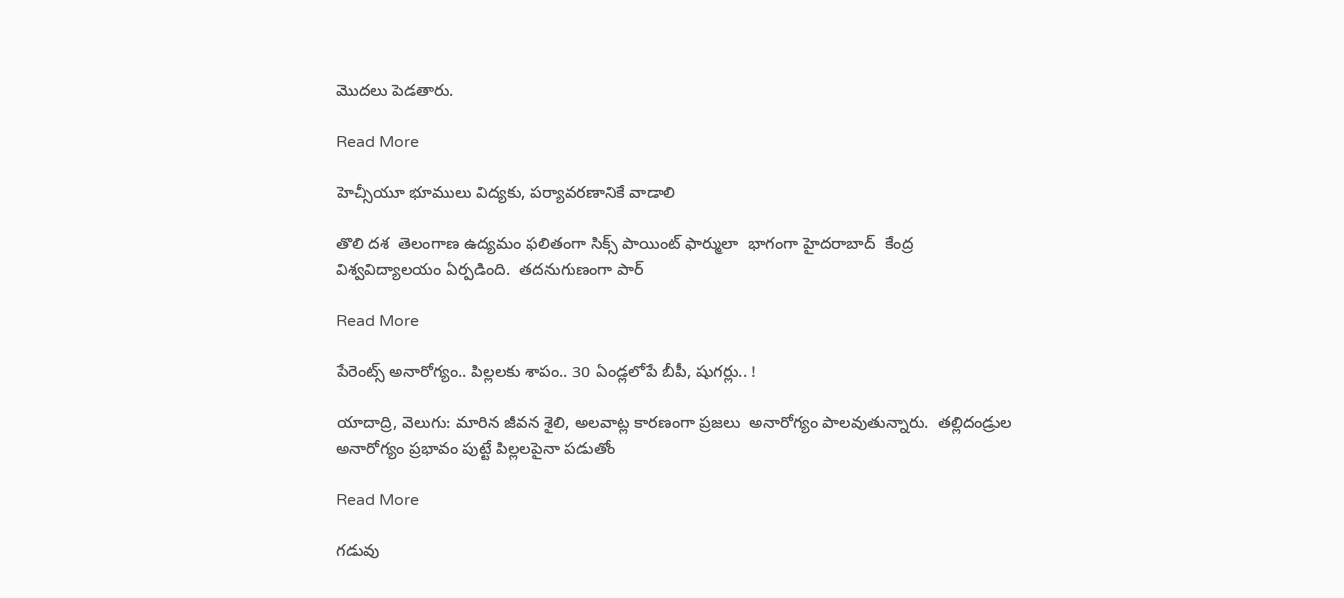మొదలు పెడతారు.

Read More

హెచ్సీయూ భూములు విద్యకు, పర్యావరణానికే వాడాలి

తొలి దశ  తెలంగాణ ఉద్యమం ఫలితంగా సిక్స్ పాయింట్ ఫార్ములా  భాగంగా హైదరాబాద్  కేంద్ర  విశ్వవిద్యాలయం ఏర్పడింది.  తదనుగుణంగా పార్

Read More

పేరెంట్స్ అనారోగ్యం.. పిల్లలకు శాపం.. 30 ఏండ్లలోపే బీపీ, షుగర్లు.. !

యాదాద్రి, వెలుగు: మారిన జీవన శైలి, అలవాట్ల కారణంగా ప్రజలు  అనారోగ్యం పాలవుతున్నారు.  తల్లిదండ్రుల అనారోగ్యం ప్రభావం పుట్టే పిల్లలపైనా పడుతోం

Read More

గడువు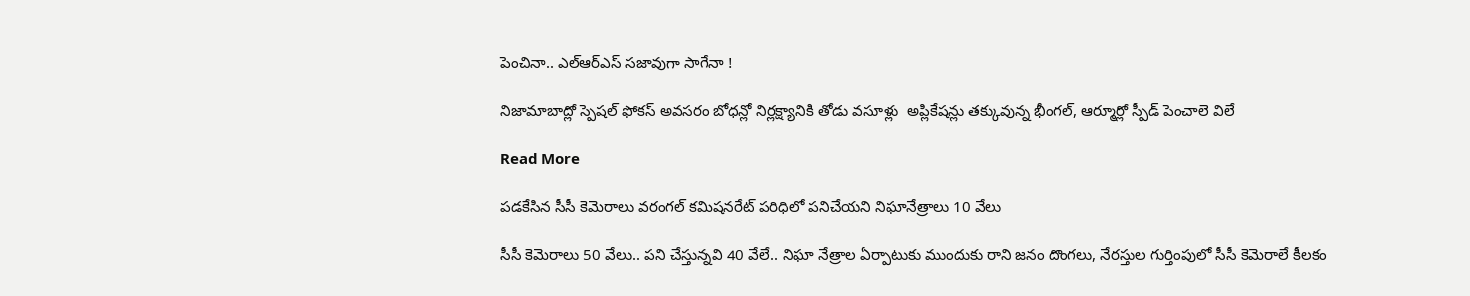పెంచినా.. ఎల్ఆర్ఎస్ సజావుగా సాగేనా !

నిజామాబాద్లో స్పెషల్ ఫోకస్ అవసరం బోధన్లో నిర్లక్ష్యానికి తోడు వసూళ్లు  అప్లికేషన్లు తక్కువున్న భీంగల్, ఆర్మూర్లో స్పీడ్ పెంచాలె విలే

Read More

పడకేసిన సీసీ కెమెరాలు వరంగల్ కమిషనరేట్ పరిధిలో పనిచేయని నిఘానేత్రాలు 10 వేలు

సీసీ కెమెరాలు 50 వేలు.. పని చేస్తున్నవి 40 వేలే.. నిఘా నేత్రాల ఏర్పాటుకు ముందుకు రాని జనం దొంగలు, నేరస్తుల గుర్తింపులో సీసీ కెమెరాలే కీలకం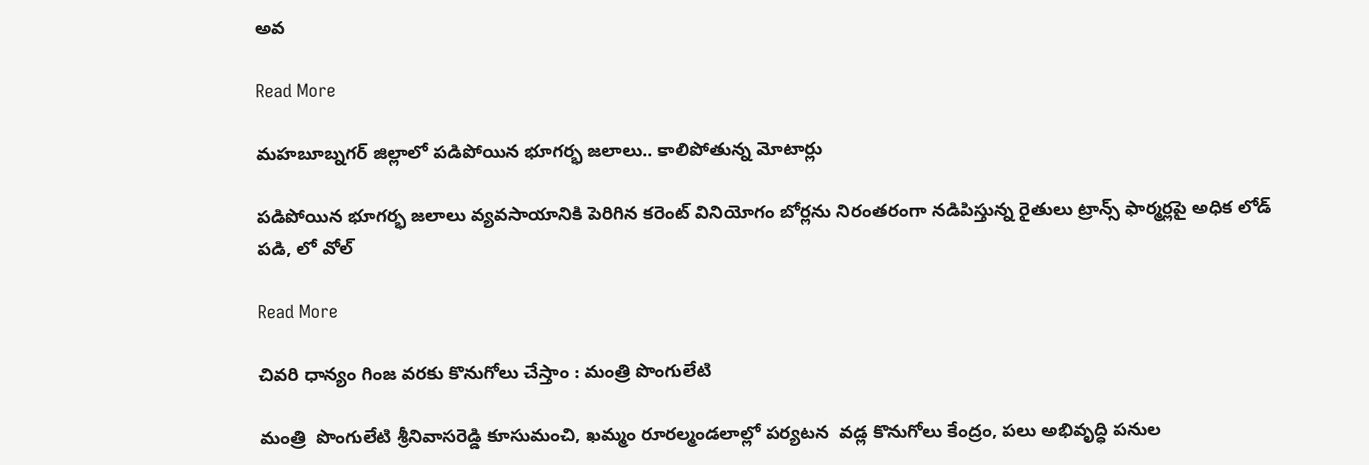అవ

Read More

మహబూబ్నగర్ జిల్లాలో పడిపోయిన భూగర్భ జలాలు.. కాలిపోతున్న మోటార్లు

పడిపోయిన భూగర్భ జలాలు వ్యవసాయానికి పెరిగిన కరెంట్ వినియోగం బోర్లను నిరంతరంగా నడిపిస్తున్న రైతులు ట్రాన్స్ ఫార్మర్లపై అధిక లోడ్ పడి, లో వోల్

Read More

చివరి ధాన్యం గింజ వరకు కొనుగోలు చేస్తాం : మంత్రి పొంగులేటి

మంత్రి  పొంగులేటి శ్రీనివాసరెడ్డి కూసుమంచి, ఖమ్మం రూరల్మండలాల్లో పర్యటన  వడ్ల కొనుగోలు కేంద్రం, పలు అభివృద్ధి పనుల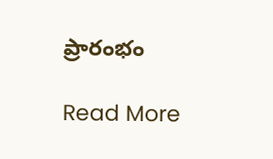ప్రారంభం

Read More